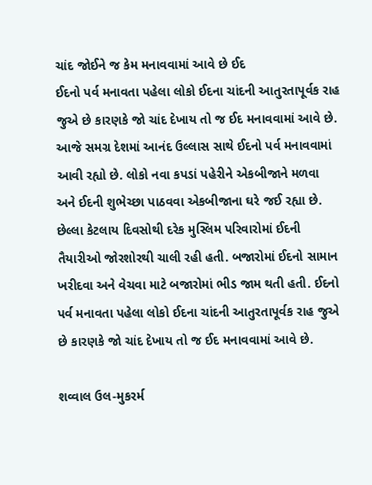ચાંદ જોઈને જ કેમ મનાવવામાં આવે છે ઈદ
ઈદનો પર્વ મનાવતા પહેલા લોકો ઈદના ચાંદની આતુરતાપૂર્વક રાહ જુએ છે કારણકે જો ચાંદ દેખાય તો જ ઈદ મનાવવામાં આવે છે.
આજે સમગ્ર દેશમાં આનંદ ઉલ્લાસ સાથે ઈદનો પર્વ મનાવવામાં આવી રહ્યો છે. લોકો નવા કપડાં પહેરીને એકબીજાને મળવા અને ઈદની શુભેચ્છા પાઠવવા એકબીજાના ઘરે જઈ રહ્યા છે. છેલ્લા કેટલાય દિવસોથી દરેક મુસ્લિમ પરિવારોમાં ઈદની તૈયારીઓ જોરશોરથી ચાલી રહી હતી. બજારોમાં ઈદનો સામાન ખરીદવા અને વેચવા માટે બજારોમાં ભીડ જામ થતી હતી. ઈદનો પર્વ મનાવતા પહેલા લોકો ઈદના ચાંદની આતુરતાપૂર્વક રાહ જુએ છે કારણકે જો ચાંદ દેખાય તો જ ઈદ મનાવવામાં આવે છે.

શવ્વાલ ઉલ-મુકરર્મ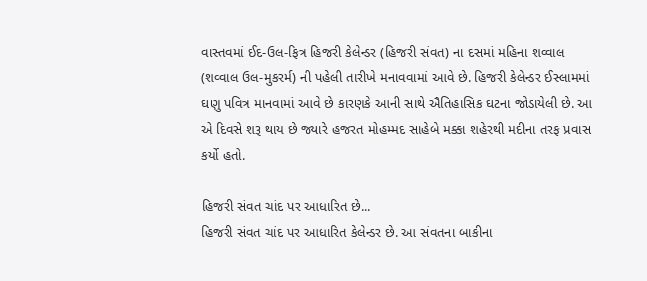વાસ્તવમાં ઈદ-ઉલ-ફિત્ર હિજરી કેલેન્ડર (હિજરી સંવત) ના દસમાં મહિના શવ્વાલ (શવ્વાલ ઉલ-મુકરર્મ) ની પહેલી તારીખે મનાવવામાં આવે છે. હિજરી કેલેન્ડર ઈસ્લામમાં ઘણુ પવિત્ર માનવામાં આવે છે કારણકે આની સાથે ઐતિહાસિક ઘટના જોડાયેલી છે. આ એ દિવસે શરૂ થાય છે જ્યારે હજરત મોહમ્મદ સાહેબે મક્કા શહેરથી મદીના તરફ પ્રવાસ કર્યો હતો.

હિજરી સંવત ચાંદ પર આધારિત છે...
હિજરી સંવત ચાંદ પર આધારિત કેલેન્ડર છે. આ સંવતના બાકીના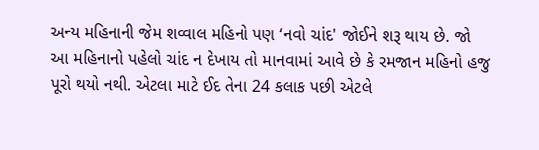અન્ય મહિનાની જેમ શવ્વાલ મહિનો પણ ‘નવો ચાંદ' જોઈને શરૂ થાય છે. જો આ મહિનાનો પહેલો ચાંદ ન દેખાય તો માનવામાં આવે છે કે રમજાન મહિનો હજુ પૂરો થયો નથી. એટલા માટે ઈદ તેના 24 કલાક પછી એટલે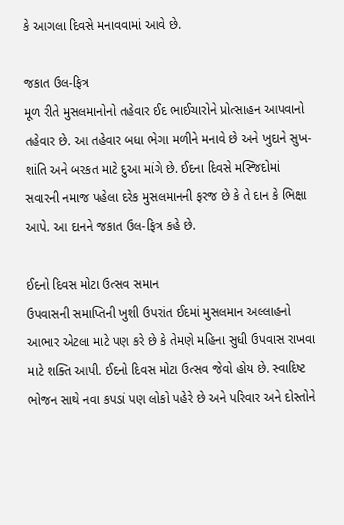કે આગલા દિવસે મનાવવામાં આવે છે.

જકાત ઉલ-ફિત્ર
મૂળ રીતે મુસલમાનોનો તહેવાર ઈદ ભાઈચારોને પ્રોત્સાહન આપવાનો તહેવાર છે. આ તહેવાર બધા ભેગા મળીને મનાવે છે અને ખુદાને સુખ-શાંતિ અને બરકત માટે દુઆ માંગે છે. ઈદના દિવસે મસ્જિદોમાં સવારની નમાજ પહેલા દરેક મુસલમાનની ફરજ છે કે તે દાન કે ભિક્ષા આપે. આ દાનને જકાત ઉલ-ફિત્ર કહે છે.

ઈદનો દિવસ મોટા ઉત્સવ સમાન
ઉપવાસની સમાપ્તિની ખુશી ઉપરાંત ઈદમાં મુસલમાન અલ્લાહનો આભાર એટલા માટે પણ કરે છે કે તેમણે મહિના સુધી ઉપવાસ રાખવા માટે શક્તિ આપી. ઈદનો દિવસ મોટા ઉત્સવ જેવો હોય છે. સ્વાદિષ્ટ ભોજન સાથે નવા કપડાં પણ લોકો પહેરે છે અને પરિવાર અને દોસ્તોને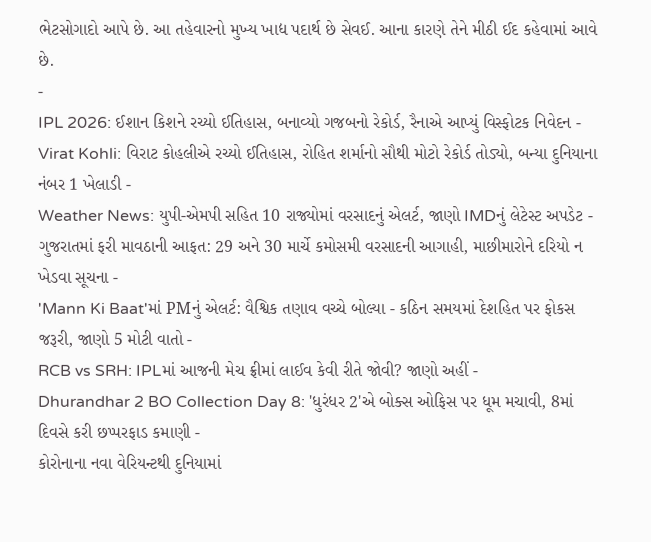ભેટસોગાદો આપે છે. આ તહેવારનો મુખ્ય ખાદ્ય પદાર્થ છે સેવઈ. આના કારણે તેને મીઠી ઈદ કહેવામાં આવે છે.
-
IPL 2026: ઈશાન કિશને રચ્યો ઈતિહાસ, બનાવ્યો ગજબનો રેકોર્ડ, રૈનાએ આપ્યું વિસ્ફોટક નિવેદન -
Virat Kohli: વિરાટ કોહલીએ રચ્યો ઈતિહાસ, રોહિત શર્માનો સૌથી મોટો રેકોર્ડ તોડ્યો, બન્યા દુનિયાના નંબર 1 ખેલાડી -
Weather News: યુપી-એમપી સહિત 10 રાજ્યોમાં વરસાદનું એલર્ટ, જાણો IMDનું લેટેસ્ટ અપડેટ -
ગુજરાતમાં ફરી માવઠાની આફત: 29 અને 30 માર્ચે કમોસમી વરસાદની આગાહી, માછીમારોને દરિયો ન ખેડવા સૂચના -
'Mann Ki Baat'માં PMનું એલર્ટ: વૈશ્વિક તણાવ વચ્ચે બોલ્યા - કઠિન સમયમાં દેશહિત પર ફોકસ જરૂરી, જાણો 5 મોટી વાતો -
RCB vs SRH: IPLમાં આજની મેચ ફ્રીમાં લાઈવ કેવી રીતે જોવી? જાણો અહીં -
Dhurandhar 2 BO Collection Day 8: 'ધુરંધર 2'એ બોક્સ ઓફિસ પર ધૂમ મચાવી, 8માં દિવસે કરી છપ્પરફાડ કમાણી -
કોરોનાના નવા વેરિયન્ટથી દુનિયામાં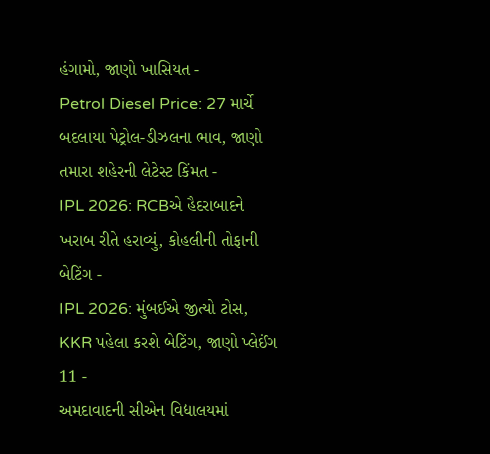હંગામો, જાણો ખાસિયત -
Petrol Diesel Price: 27 માર્ચે બદલાયા પેટ્રોલ-ડીઝલના ભાવ, જાણો તમારા શહેરની લેટેસ્ટ કિંમત -
IPL 2026: RCBએ હૈદરાબાદને ખરાબ રીતે હરાવ્યું, કોહલીની તોફાની બેટિંગ -
IPL 2026: મુંબઈએ જીત્યો ટોસ, KKR પહેલા કરશે બેટિંગ, જાણો પ્લેઈંગ 11 -
અમદાવાદની સીએન વિદ્યાલયમાં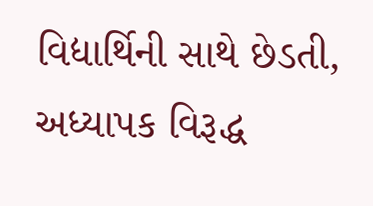વિદ્યાર્થિની સાથે છેડતી, અધ્યાપક વિરૂદ્ધ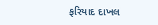ફરિયાદ દાખલ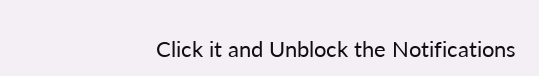Click it and Unblock the Notifications